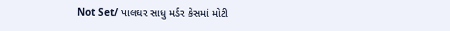Not Set/ પાલઘર સાધુ મર્ડર કેસમાં મોટી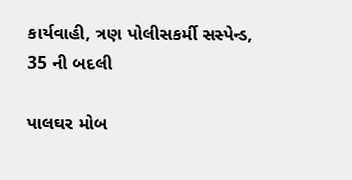કાર્યવાહી, ત્રણ પોલીસકર્મી સસ્પેન્ડ, 35 ની બદલી

પાલઘર મોબ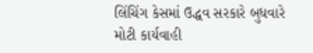લિંચિંગ કેસમાં ઉદ્ધવ સરકારે બુધવારે મોટી કાર્યવાહી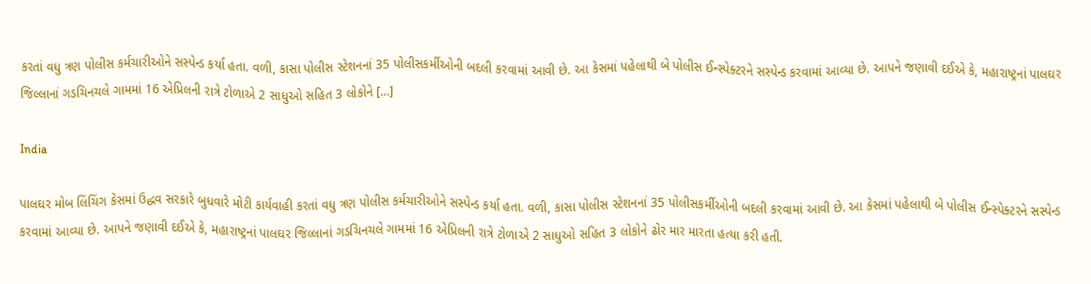કરતાં વધુ ત્રણ પોલીસ કર્મચારીઓને સસ્પેન્ડ કર્યા હતા. વળી, કાસા પોલીસ સ્ટેશનનાં 35 પોલીસકર્મીઓની બદલી કરવામાં આવી છે. આ કેસમાં પહેલાથી બે પોલીસ ઈન્સ્પેક્ટરને સસ્પેન્ડ કરવામાં આવ્યા છે. આપને જણાવી દઈએ કે, મહારાષ્ટ્રનાં પાલઘર જિલ્લાનાં ગડચિનચલે ગામમાં 16 એપ્રિલની રાત્રે ટોળાએ 2 સાધુઓ સહિત 3 લોકોને […]

India

પાલઘર મોબ લિંચિંગ કેસમાં ઉદ્ધવ સરકારે બુધવારે મોટી કાર્યવાહી કરતાં વધુ ત્રણ પોલીસ કર્મચારીઓને સસ્પેન્ડ કર્યા હતા. વળી, કાસા પોલીસ સ્ટેશનનાં 35 પોલીસકર્મીઓની બદલી કરવામાં આવી છે. આ કેસમાં પહેલાથી બે પોલીસ ઈન્સ્પેક્ટરને સસ્પેન્ડ કરવામાં આવ્યા છે. આપને જણાવી દઈએ કે, મહારાષ્ટ્રનાં પાલઘર જિલ્લાનાં ગડચિનચલે ગામમાં 16 એપ્રિલની રાત્રે ટોળાએ 2 સાધુઓ સહિત 3 લોકોને ઢોર માર મારતા હત્યા કરી હતી.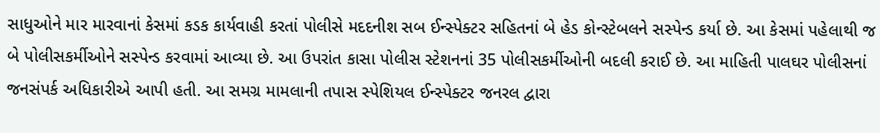સાધુઓને માર મારવાનાં કેસમાં કડક કાર્યવાહી કરતાં પોલીસે મદદનીશ સબ ઈન્સ્પેક્ટર સહિતનાં બે હેડ કોન્સ્ટેબલને સસ્પેન્ડ કર્યા છે. આ કેસમાં પહેલાથી જ બે પોલીસકર્મીઓને સસ્પેન્ડ કરવામાં આવ્યા છે. આ ઉપરાંત કાસા પોલીસ સ્ટેશનનાં 35 પોલીસકર્મીઓની બદલી કરાઈ છે. આ માહિતી પાલઘર પોલીસનાં જનસંપર્ક અધિકારીએ આપી હતી. આ સમગ્ર મામલાની તપાસ સ્પેશિયલ ઈન્સ્પેક્ટર જનરલ દ્વારા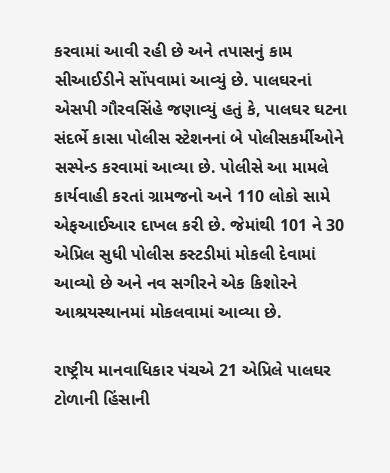કરવામાં આવી રહી છે અને તપાસનું કામ સીઆઈડીને સોંપવામાં આવ્યું છે. પાલઘરનાં એસપી ગૌરવસિંહે જણાવ્યું હતું કે, પાલઘર ઘટના સંદર્ભે કાસા પોલીસ સ્ટેશનનાં બે પોલીસકર્મીઓને સસ્પેન્ડ કરવામાં આવ્યા છે. પોલીસે આ મામલે કાર્યવાહી કરતાં ગ્રામજનો અને 110 લોકો સામે એફઆઈઆર દાખલ કરી છે. જેમાંથી 101 ને 30 એપ્રિલ સુધી પોલીસ કસ્ટડીમાં મોકલી દેવામાં આવ્યો છે અને નવ સગીરને એક કિશોરને આશ્રયસ્થાનમાં મોકલવામાં આવ્યા છે.

રાષ્ટ્રીય માનવાધિકાર પંચએ 21 એપ્રિલે પાલઘર ટોળાની હિંસાની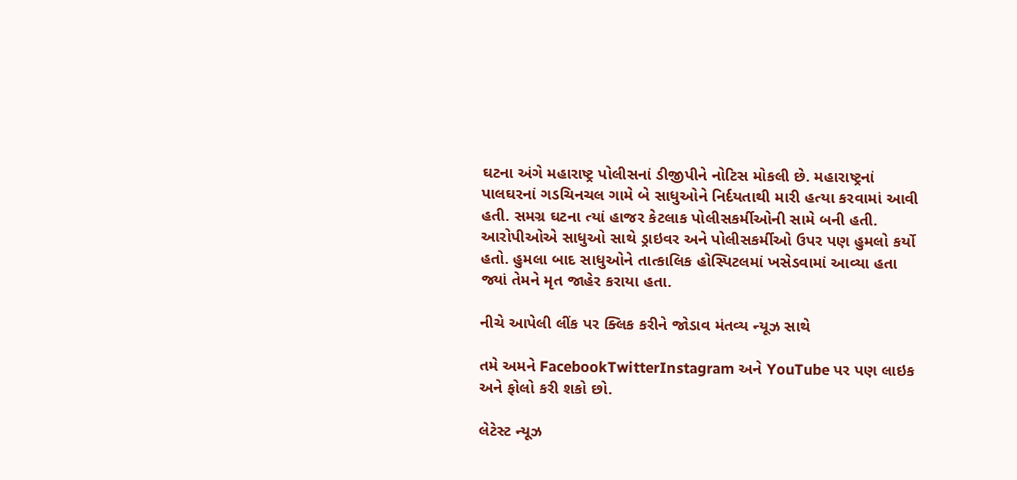ઘટના અંગે મહારાષ્ટ્ર પોલીસનાં ડીજીપીને નોટિસ મોકલી છે. મહારાષ્ટ્રનાં પાલઘરનાં ગડચિનચલ ગામે બે સાધુઓને નિર્દયતાથી મારી હત્યા કરવામાં આવી હતી. સમગ્ર ઘટના ત્યાં હાજર કેટલાક પોલીસકર્મીઓની સામે બની હતી. આરોપીઓએ સાધુઓ સાથે ડ્રાઇવર અને પોલીસકર્મીઓ ઉપર પણ હુમલો કર્યો હતો. હુમલા બાદ સાધુઓને તાત્કાલિક હોસ્પિટલમાં ખસેડવામાં આવ્યા હતા જ્યાં તેમને મૃત જાહેર કરાયા હતા.

નીચે આપેલી લીંક પર ક્લિક કરીને જોડાવ મંતવ્ય ન્યૂઝ સાથે

તમે અમને FacebookTwitterInstagram અને YouTube પર પણ લાઇક અને ફોલો કરી શકો છો.

લેટેસ્ટ ન્યૂઝ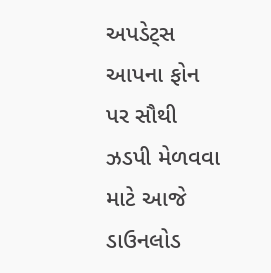અપડેટ્સ આપના ફોન પર સૌથી ઝડપી મેળવવા માટે આજે  ડાઉનલોડ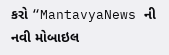કરો “MantavyaNews ની નવી મોબાઇલ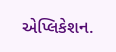એપ્લિકેશન.